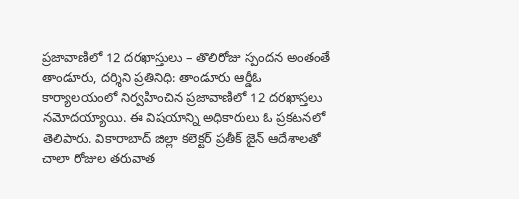ప్రజావాణిలో 12 దరఖాస్తులు – తొలిరోజు స్పందన అంతంతే తాండూరు, దర్శిని ప్రతినిధి: తాండూరు ఆర్డీఓ కార్యాలయంలో నిర్వహించిన ప్రజావాణిలో 12 దరఖాస్తలు నమోదయ్యాయి. ఈ విషయాన్ని అధికారులు ఓ ప్రకటనలో తెలిపారు. వికారాబాద్ జిల్లా కలెక్టర్ ప్రతీక్ జైన్ ఆదేశాలతో చాలా రోజుల తరువాత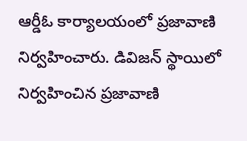ఆర్డీఓ కార్యాలయంలో ప్రజావాణి నిర్వహించారు. డివిజన్ స్థాయిలో నిర్వహించిన ప్రజావాణి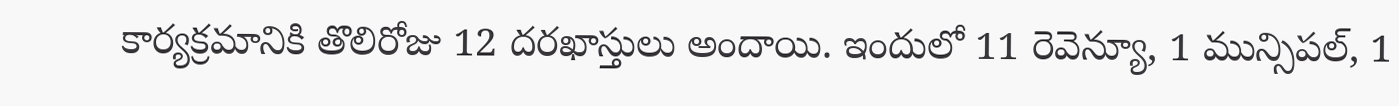కార్యక్రమానికి తొలిరోజు 12 దరఖాస్తులు అందాయి. ఇందులో 11 రెవెన్యూ, 1 మున్సిపల్, 1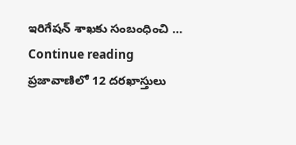ఇరిగేషన్ శాఖకు సంబంధించి … Continue reading ప్రజావాణిలో 12 దరఖాస్తులు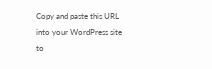Copy and paste this URL into your WordPress site to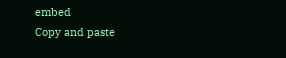embed
Copy and paste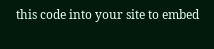this code into your site to embed